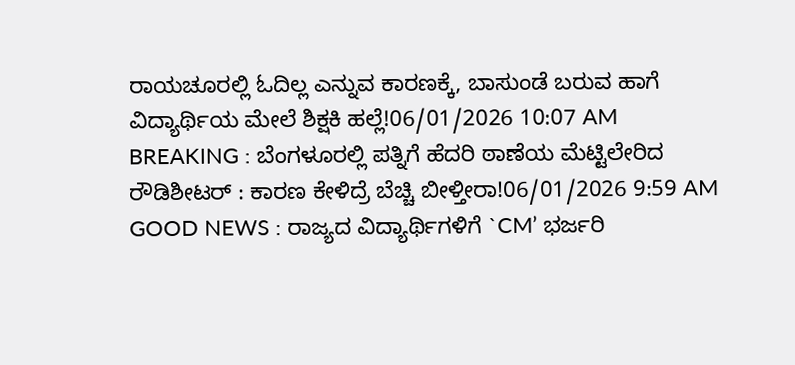ರಾಯಚೂರಲ್ಲಿ ಓದಿಲ್ಲ ಎನ್ನುವ ಕಾರಣಕ್ಕೆ, ಬಾಸುಂಡೆ ಬರುವ ಹಾಗೆ ವಿದ್ಯಾರ್ಥಿಯ ಮೇಲೆ ಶಿಕ್ಷಕಿ ಹಲ್ಲೆ!06/01/2026 10:07 AM
BREAKING : ಬೆಂಗಳೂರಲ್ಲಿ ಪತ್ನಿಗೆ ಹೆದರಿ ಠಾಣೆಯ ಮೆಟ್ಟಿಲೇರಿದ ರೌಡಿಶೀಟರ್ : ಕಾರಣ ಕೇಳಿದ್ರೆ ಬೆಚ್ಚಿ ಬೀಳ್ತೀರಾ!06/01/2026 9:59 AM
GOOD NEWS : ರಾಜ್ಯದ ವಿದ್ಯಾರ್ಥಿಗಳಿಗೆ `CM’ ಭರ್ಜರಿ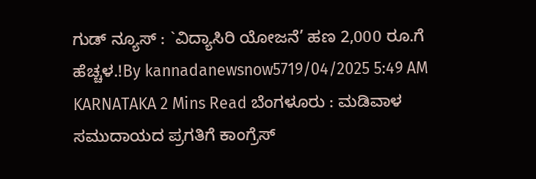ಗುಡ್ ನ್ಯೂಸ್ : `ವಿದ್ಯಾಸಿರಿ ಯೋಜನೆ’ ಹಣ 2,000 ರೂ.ಗೆ ಹೆಚ್ಚಳ.!By kannadanewsnow5719/04/2025 5:49 AM KARNATAKA 2 Mins Read ಬೆಂಗಳೂರು : ಮಡಿವಾಳ ಸಮುದಾಯದ ಪ್ರಗತಿಗೆ ಕಾಂಗ್ರೆಸ್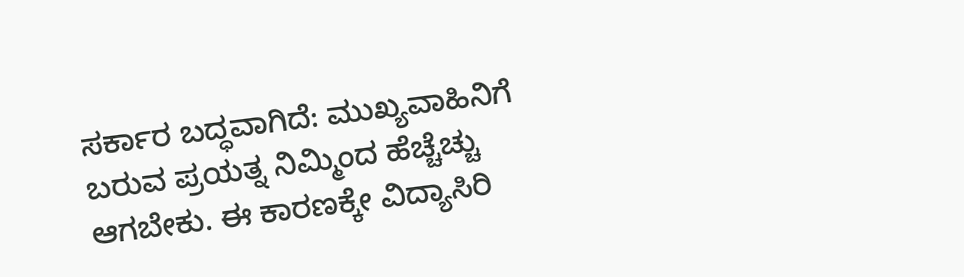ಸರ್ಕಾರ ಬದ್ಧವಾಗಿದೆ: ಮುಖ್ಯವಾಹಿನಿಗೆ ಬರುವ ಪ್ರಯತ್ನ ನಿಮ್ಮಿಂದ ಹೆಚ್ಚೆಚ್ಚು ಆಗಬೇಕು. ಈ ಕಾರಣಕ್ಕೇ ವಿದ್ಯಾಸಿರಿ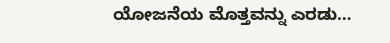ಯೋಜನೆಯ ಮೊತ್ತವನ್ನು ಎರಡು…